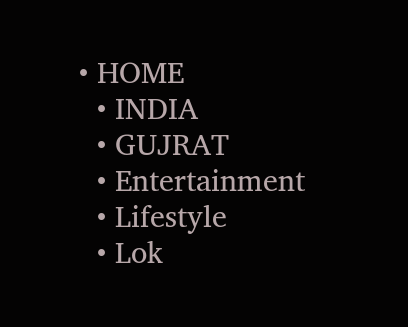• HOME
  • INDIA
  • GUJRAT
  • Entertainment
  • Lifestyle
  • Lok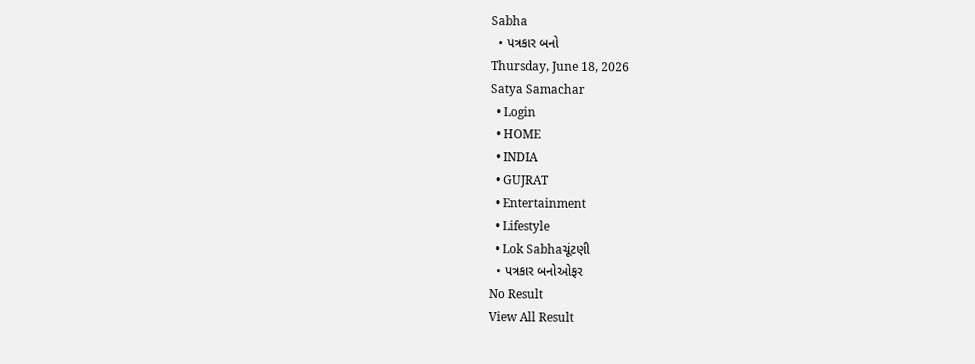Sabha
  • પત્રકાર બનો
Thursday, June 18, 2026
Satya Samachar
  • Login
  • HOME
  • INDIA
  • GUJRAT
  • Entertainment
  • Lifestyle
  • Lok Sabhaચૂંટણી
  • પત્રકાર બનોઓફર
No Result
View All Result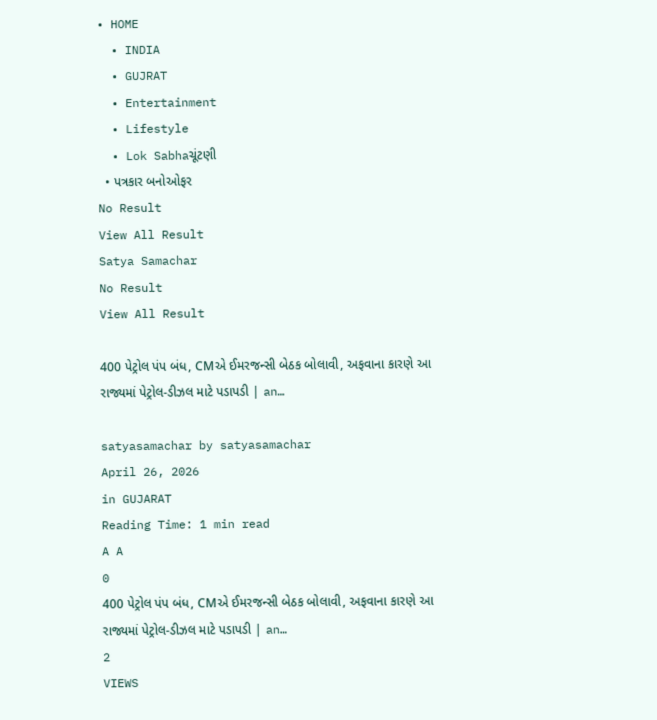• HOME
  • INDIA
  • GUJRAT
  • Entertainment
  • Lifestyle
  • Lok Sabhaચૂંટણી
  • પત્રકાર બનોઓફર
No Result
View All Result
Satya Samachar
No Result
View All Result

400 પેટ્રોલ પંપ બંધ, CMએ ઈમરજન્સી બેઠક બોલાવી, અફવાના કારણે આ રાજ્યમાં પેટ્રોલ-ડીઝલ માટે પડાપડી | an…

satyasamachar by satyasamachar
April 26, 2026
in GUJARAT
Reading Time: 1 min read
A A
0
400 પેટ્રોલ પંપ બંધ, CMએ ઈમરજન્સી બેઠક બોલાવી, અફવાના કારણે આ રાજ્યમાં પેટ્રોલ-ડીઝલ માટે પડાપડી | an…
2
VIEWS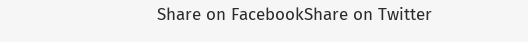Share on FacebookShare on Twitter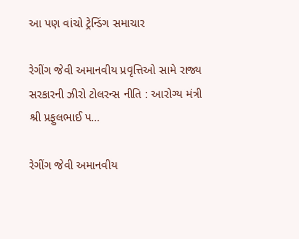આ પણ વાંચો ટ્રેન્ડિંગ સમાચાર

રેગીંગ જેવી અમાનવીય પ્રવૃત્તિઓ સામે રાજ્ય સરકારની ઝીરો ટોલરન્સ નીતિ : આરોગ્ય મંત્રી શ્રી પ્રફુલભાઈ પ…

રેગીંગ જેવી અમાનવીય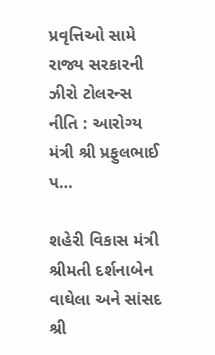પ્રવૃત્તિઓ સામે રાજ્ય સરકારની ઝીરો ટોલરન્સ નીતિ : આરોગ્ય મંત્રી શ્રી પ્રફુલભાઈ પ…

શહેરી વિકાસ મંત્રી શ્રીમતી દર્શનાબેન વાઘેલા અને સાંસદ શ્રી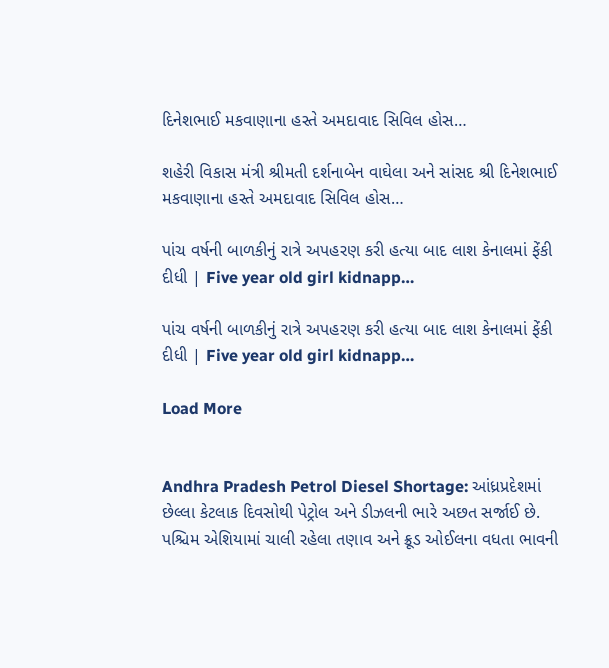દિનેશભાઈ મકવાણાના હસ્તે અમદાવાદ સિવિલ હોસ…

શહેરી વિકાસ મંત્રી શ્રીમતી દર્શનાબેન વાઘેલા અને સાંસદ શ્રી દિનેશભાઈ મકવાણાના હસ્તે અમદાવાદ સિવિલ હોસ…

પાંચ વર્ષની બાળકીનું રાત્રે અપહરણ કરી હત્યા બાદ લાશ કેનાલમાં ફેંકી દીધી | Five year old girl kidnapp…

પાંચ વર્ષની બાળકીનું રાત્રે અપહરણ કરી હત્યા બાદ લાશ કેનાલમાં ફેંકી દીધી | Five year old girl kidnapp…

Load More


Andhra Pradesh Petrol Diesel Shortage: આંધ્રપ્રદેશમાં છેલ્લા કેટલાક દિવસોથી પેટ્રોલ અને ડીઝલની ભારે અછત સર્જાઈ છે. પશ્ચિમ એશિયામાં ચાલી રહેલા તણાવ અને ક્રૂડ ઓઈલના વધતા ભાવની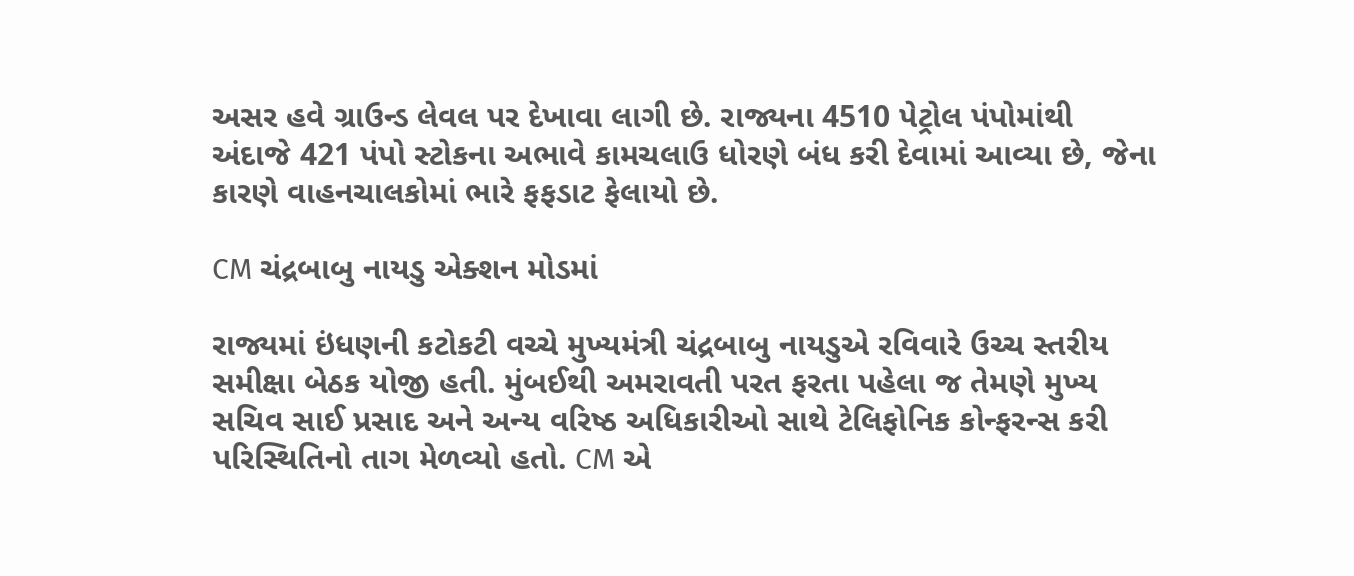અસર હવે ગ્રાઉન્ડ લેવલ પર દેખાવા લાગી છે. રાજ્યના 4510 પેટ્રોલ પંપોમાંથી અંદાજે 421 પંપો સ્ટોકના અભાવે કામચલાઉ ધોરણે બંધ કરી દેવામાં આવ્યા છે, જેના કારણે વાહનચાલકોમાં ભારે ફફડાટ ફેલાયો છે.

CM ચંદ્રબાબુ નાયડુ એક્શન મોડમાં

રાજ્યમાં ઇંધણની કટોકટી વચ્ચે મુખ્યમંત્રી ચંદ્રબાબુ નાયડુએ રવિવારે ઉચ્ચ સ્તરીય સમીક્ષા બેઠક યોજી હતી. મુંબઈથી અમરાવતી પરત ફરતા પહેલા જ તેમણે મુખ્ય સચિવ સાઈ પ્રસાદ અને અન્ય વરિષ્ઠ અધિકારીઓ સાથે ટેલિફોનિક કોન્ફરન્સ કરી પરિસ્થિતિનો તાગ મેળવ્યો હતો. CM એ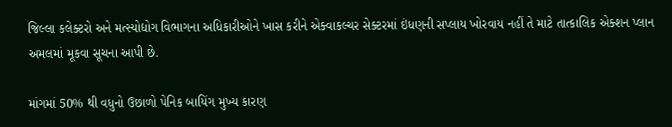જિલ્લા કલેક્ટરો અને મત્સ્યોદ્યોગ વિભાગના અધિકારીઓને ખાસ કરીને એક્વાકલ્ચર સેક્ટરમાં ઇંધણની સપ્લાય ખોરવાય નહીં તે માટે તાત્કાલિક એક્શન પ્લાન અમલમાં મૂકવા સૂચના આપી છે.

માંગમાં 50% થી વધુનો ઉછાળો પેનિક બાયિંગ મુખ્ય કારણ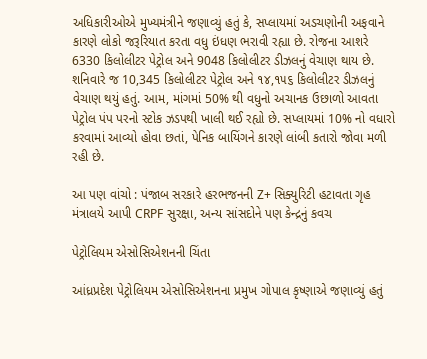અધિકારીઓએ મુખ્યમંત્રીને જણાવ્યું હતું કે, સપ્લાયમાં અડચણોની અફવાને કારણે લોકો જરૂરિયાત કરતા વધુ ઇંધણ ભરાવી રહ્યા છે. રોજના આશરે 6330 કિલોલીટર પેટ્રોલ અને 9048 કિલોલીટર ડીઝલનું વેચાણ થાય છે. શનિવારે જ 10,345 કિલોલીટર પેટ્રોલ અને ૧૪,૧૫૬ કિલોલીટર ડીઝલનું વેચાણ થયું હતું. આમ, માંગમાં 50% થી વધુનો અચાનક ઉછાળો આવતા પેટ્રોલ પંપ પરનો સ્ટોક ઝડપથી ખાલી થઈ રહ્યો છે. સપ્લાયમાં 10% નો વધારો કરવામાં આવ્યો હોવા છતાં, પેનિક બાયિંગને કારણે લાંબી કતારો જોવા મળી રહી છે.

આ પણ વાંચો : પંજાબ સરકારે હરભજનની Z+ સિક્યુરિટી હટાવતા ગૃહ મંત્રાલયે આપી CRPF સુરક્ષા, અન્ય સાંસદોને પણ કેન્દ્રનું કવચ

પેટ્રોલિયમ એસોસિએશનની ચિંતા

આંધ્રપ્રદેશ પેટ્રોલિયમ એસોસિએશનના પ્રમુખ ગોપાલ કૃષ્ણાએ જણાવ્યું હતું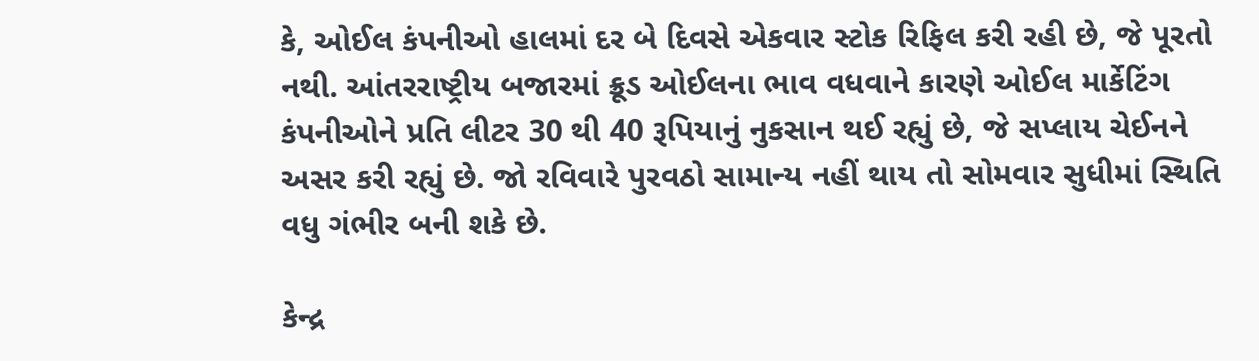કે, ઓઈલ કંપનીઓ હાલમાં દર બે દિવસે એકવાર સ્ટોક રિફિલ કરી રહી છે, જે પૂરતો નથી. આંતરરાષ્ટ્રીય બજારમાં ક્રૂડ ઓઈલના ભાવ વધવાને કારણે ઓઈલ માર્કેટિંગ કંપનીઓને પ્રતિ લીટર 30 થી 40 રૂપિયાનું નુકસાન થઈ રહ્યું છે, જે સપ્લાય ચેઈનને અસર કરી રહ્યું છે. જો રવિવારે પુરવઠો સામાન્ય નહીં થાય તો સોમવાર સુધીમાં સ્થિતિ વધુ ગંભીર બની શકે છે.

કેન્દ્ર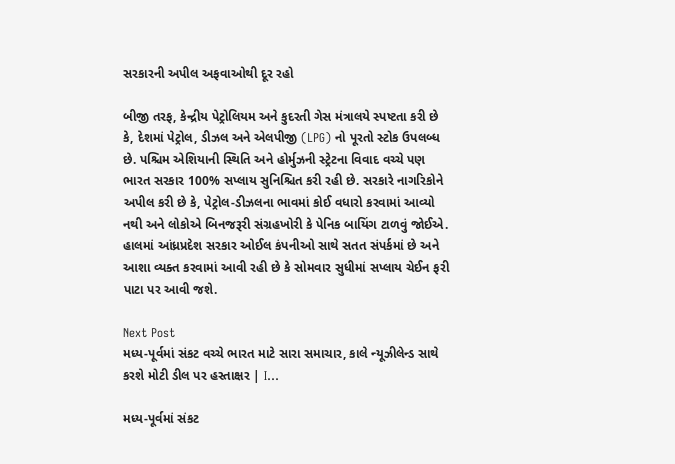સરકારની અપીલ અફવાઓથી દૂર રહો

બીજી તરફ, કેન્દ્રીય પેટ્રોલિયમ અને કુદરતી ગેસ મંત્રાલયે સ્પષ્ટતા કરી છે કે, દેશમાં પેટ્રોલ, ડીઝલ અને એલપીજી (LPG) નો પૂરતો સ્ટોક ઉપલબ્ધ છે. પશ્ચિમ એશિયાની સ્થિતિ અને હોર્મુઝની સ્ટ્રેટના વિવાદ વચ્ચે પણ ભારત સરકાર 100% સપ્લાય સુનિશ્ચિત કરી રહી છે. સરકારે નાગરિકોને અપીલ કરી છે કે, પેટ્રોલ-ડીઝલના ભાવમાં કોઈ વધારો કરવામાં આવ્યો નથી અને લોકોએ બિનજરૂરી સંગ્રહખોરી કે પેનિક બાયિંગ ટાળવું જોઈએ. હાલમાં આંધ્રપ્રદેશ સરકાર ઓઈલ કંપનીઓ સાથે સતત સંપર્કમાં છે અને આશા વ્યક્ત કરવામાં આવી રહી છે કે સોમવાર સુધીમાં સપ્લાય ચેઈન ફરી પાટા પર આવી જશે.

Next Post
મધ્ય-પૂર્વમાં સંકટ વચ્ચે ભારત માટે સારા સમાચાર, કાલે ન્યૂઝીલેન્ડ સાથે કરશે મોટી ડીલ પર હસ્તાક્ષર | I…

મધ્ય-પૂર્વમાં સંકટ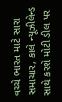વચ્ચે ભારત માટે સારા સમાચાર, કાલે ન્યૂઝીલેન્ડ સાથે કરશે મોટી ડીલ પર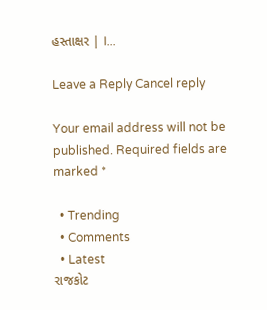હસ્તાક્ષર | I...

Leave a Reply Cancel reply

Your email address will not be published. Required fields are marked *

  • Trending
  • Comments
  • Latest
રાજકોટ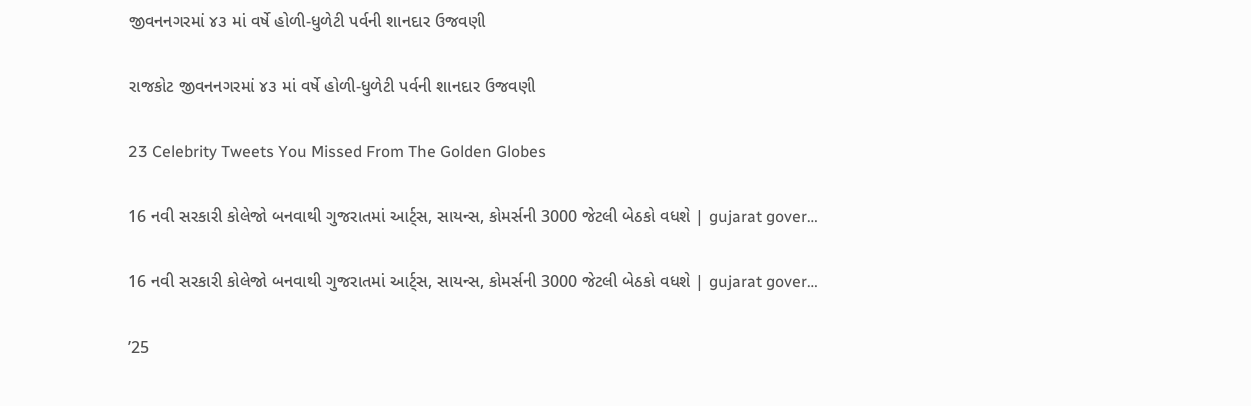જીવનનગરમાં ૪૩ માં વર્ષે હોળી-ધુળેટી પર્વની શાનદાર ઉજવણી

રાજકોટ જીવનનગરમાં ૪૩ માં વર્ષે હોળી-ધુળેટી પર્વની શાનદાર ઉજવણી

23 Celebrity Tweets You Missed From The Golden Globes

16 નવી સરકારી કોલેજો બનવાથી ગુજરાતમાં આર્ટ્સ, સાયન્સ, કોમર્સની 3000 જેટલી બેઠકો વધશે | gujarat gover…

16 નવી સરકારી કોલેજો બનવાથી ગુજરાતમાં આર્ટ્સ, સાયન્સ, કોમર્સની 3000 જેટલી બેઠકો વધશે | gujarat gover…

’25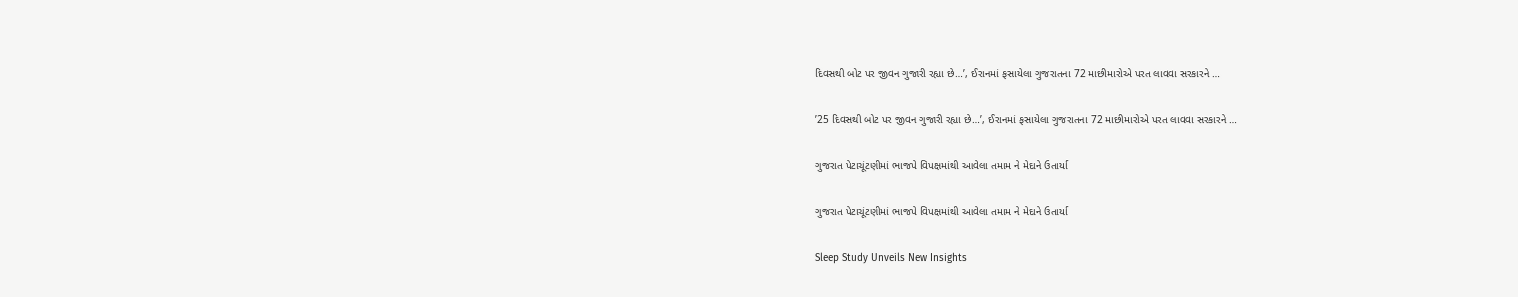દિવસથી બોટ પર જીવન ગુજારી રહ્યા છે…’, ઈરાનમાં ફસાયેલા ગુજરાતના 72 માછીમારોએ પરત લાવવા સરકારને …

’25 દિવસથી બોટ પર જીવન ગુજારી રહ્યા છે…’, ઈરાનમાં ફસાયેલા ગુજરાતના 72 માછીમારોએ પરત લાવવા સરકારને …

ગુજરાત પેટાચૂંટણીમાં ભાજપે વિપક્ષમાંથી આવેલા તમામ ને મેદાને ઉતાર્યા

ગુજરાત પેટાચૂંટણીમાં ભાજપે વિપક્ષમાંથી આવેલા તમામ ને મેદાને ઉતાર્યા

Sleep Study Unveils New Insights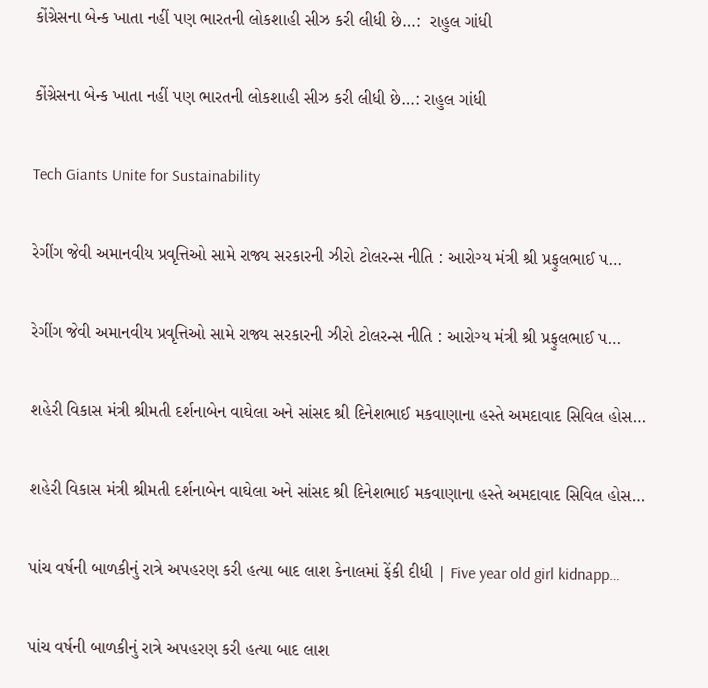કોંગ્રેસના બેન્ક ખાતા નહીં પણ ભારતની લોકશાહી સીઝ કરી લીધી છે…:  રાહુલ ગાંધી

કોંગ્રેસના બેન્ક ખાતા નહીં પણ ભારતની લોકશાહી સીઝ કરી લીધી છે…: રાહુલ ગાંધી

Tech Giants Unite for Sustainability

રેગીંગ જેવી અમાનવીય પ્રવૃત્તિઓ સામે રાજ્ય સરકારની ઝીરો ટોલરન્સ નીતિ : આરોગ્ય મંત્રી શ્રી પ્રફુલભાઈ પ…

રેગીંગ જેવી અમાનવીય પ્રવૃત્તિઓ સામે રાજ્ય સરકારની ઝીરો ટોલરન્સ નીતિ : આરોગ્ય મંત્રી શ્રી પ્રફુલભાઈ પ…

શહેરી વિકાસ મંત્રી શ્રીમતી દર્શનાબેન વાઘેલા અને સાંસદ શ્રી દિનેશભાઈ મકવાણાના હસ્તે અમદાવાદ સિવિલ હોસ…

શહેરી વિકાસ મંત્રી શ્રીમતી દર્શનાબેન વાઘેલા અને સાંસદ શ્રી દિનેશભાઈ મકવાણાના હસ્તે અમદાવાદ સિવિલ હોસ…

પાંચ વર્ષની બાળકીનું રાત્રે અપહરણ કરી હત્યા બાદ લાશ કેનાલમાં ફેંકી દીધી | Five year old girl kidnapp…

પાંચ વર્ષની બાળકીનું રાત્રે અપહરણ કરી હત્યા બાદ લાશ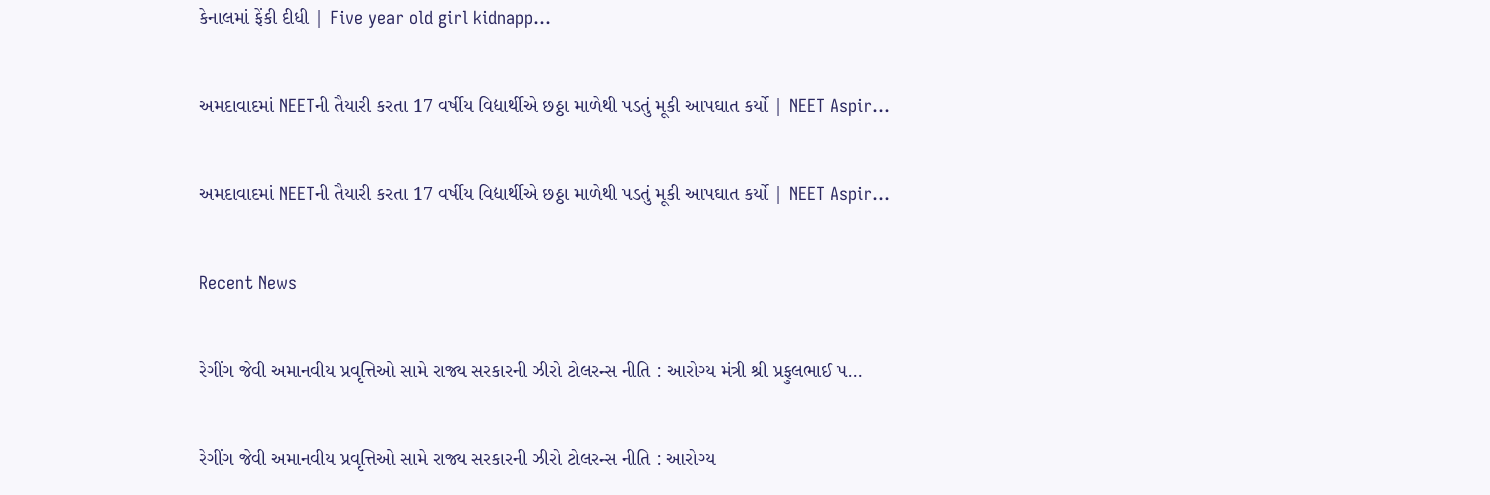કેનાલમાં ફેંકી દીધી | Five year old girl kidnapp…

અમદાવાદમાં NEETની તૈયારી કરતા 17 વર્ષીય વિદ્યાર્થીએ છઠ્ઠા માળેથી પડતું મૂકી આપઘાત કર્યો | NEET Aspir…

અમદાવાદમાં NEETની તૈયારી કરતા 17 વર્ષીય વિદ્યાર્થીએ છઠ્ઠા માળેથી પડતું મૂકી આપઘાત કર્યો | NEET Aspir…

Recent News

રેગીંગ જેવી અમાનવીય પ્રવૃત્તિઓ સામે રાજ્ય સરકારની ઝીરો ટોલરન્સ નીતિ : આરોગ્ય મંત્રી શ્રી પ્રફુલભાઈ પ…

રેગીંગ જેવી અમાનવીય પ્રવૃત્તિઓ સામે રાજ્ય સરકારની ઝીરો ટોલરન્સ નીતિ : આરોગ્ય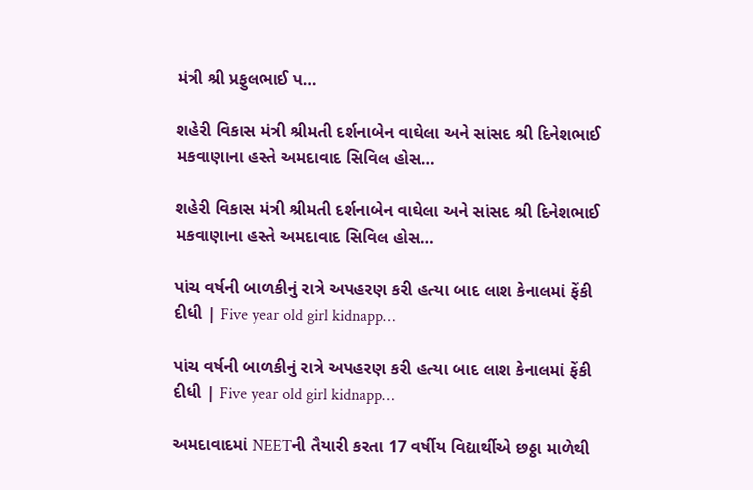મંત્રી શ્રી પ્રફુલભાઈ પ…

શહેરી વિકાસ મંત્રી શ્રીમતી દર્શનાબેન વાઘેલા અને સાંસદ શ્રી દિનેશભાઈ મકવાણાના હસ્તે અમદાવાદ સિવિલ હોસ…

શહેરી વિકાસ મંત્રી શ્રીમતી દર્શનાબેન વાઘેલા અને સાંસદ શ્રી દિનેશભાઈ મકવાણાના હસ્તે અમદાવાદ સિવિલ હોસ…

પાંચ વર્ષની બાળકીનું રાત્રે અપહરણ કરી હત્યા બાદ લાશ કેનાલમાં ફેંકી દીધી | Five year old girl kidnapp…

પાંચ વર્ષની બાળકીનું રાત્રે અપહરણ કરી હત્યા બાદ લાશ કેનાલમાં ફેંકી દીધી | Five year old girl kidnapp…

અમદાવાદમાં NEETની તૈયારી કરતા 17 વર્ષીય વિદ્યાર્થીએ છઠ્ઠા માળેથી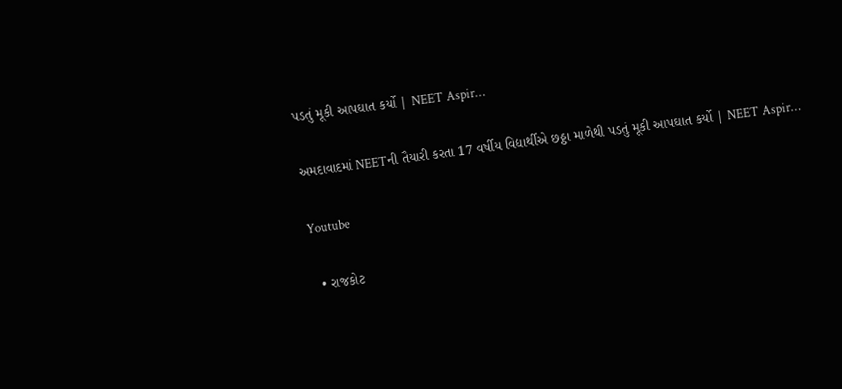પડતું મૂકી આપઘાત કર્યો | NEET Aspir…

અમદાવાદમાં NEETની તૈયારી કરતા 17 વર્ષીય વિદ્યાર્થીએ છઠ્ઠા માળેથી પડતું મૂકી આપઘાત કર્યો | NEET Aspir…

Youtube

  • રાજકોટ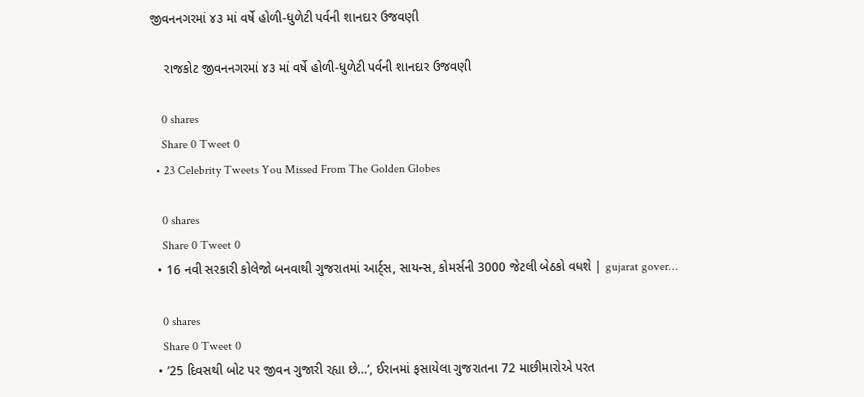જીવનનગરમાં ૪૩ માં વર્ષે હોળી-ધુળેટી પર્વની શાનદાર ઉજવણી

    રાજકોટ જીવનનગરમાં ૪૩ માં વર્ષે હોળી-ધુળેટી પર્વની શાનદાર ઉજવણી

    0 shares
    Share 0 Tweet 0
  • 23 Celebrity Tweets You Missed From The Golden Globes

    0 shares
    Share 0 Tweet 0
  • 16 નવી સરકારી કોલેજો બનવાથી ગુજરાતમાં આર્ટ્સ, સાયન્સ, કોમર્સની 3000 જેટલી બેઠકો વધશે | gujarat gover…

    0 shares
    Share 0 Tweet 0
  • ’25 દિવસથી બોટ પર જીવન ગુજારી રહ્યા છે…’, ઈરાનમાં ફસાયેલા ગુજરાતના 72 માછીમારોએ પરત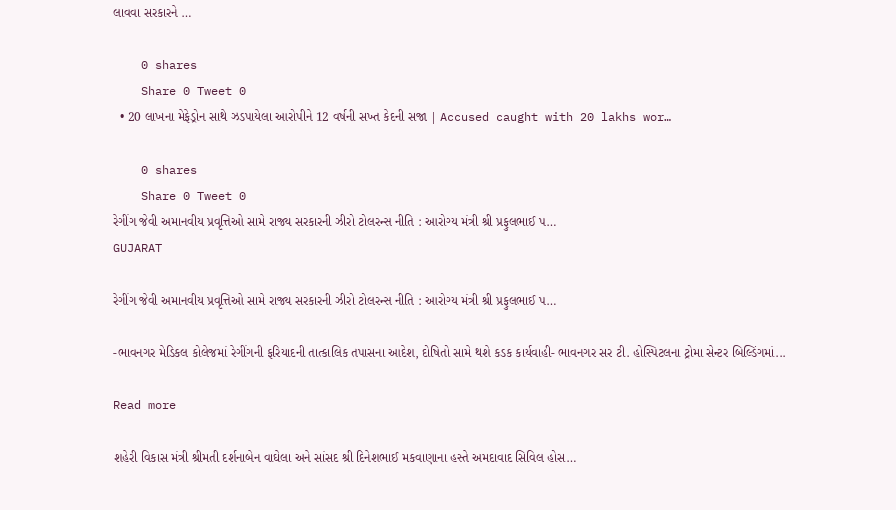લાવવા સરકારને …

    0 shares
    Share 0 Tweet 0
  • 20 લાખના મેફેડ્રોન સાથે ઝડપાયેલા આરોપીને 12 વર્ષની સખ્ત કેદની સજા | Accused caught with 20 lakhs wor…

    0 shares
    Share 0 Tweet 0
રેગીંગ જેવી અમાનવીય પ્રવૃત્તિઓ સામે રાજ્ય સરકારની ઝીરો ટોલરન્સ નીતિ : આરોગ્ય મંત્રી શ્રી પ્રફુલભાઈ પ…
GUJARAT

રેગીંગ જેવી અમાનવીય પ્રવૃત્તિઓ સામે રાજ્ય સરકારની ઝીરો ટોલરન્સ નીતિ : આરોગ્ય મંત્રી શ્રી પ્રફુલભાઈ પ…

-ભાવનગર મેડિકલ કોલેજમાં રેગીંગની ફરિયાદની તાત્કાલિક તપાસના આદેશ, દોષિતો સામે થશે કડક કાર્યવાહી- ભાવનગર સર ટી. હોસ્પિટલના ટ્રોમા સેન્ટર બિલ્ડિંગમાં...

Read more

શહેરી વિકાસ મંત્રી શ્રીમતી દર્શનાબેન વાઘેલા અને સાંસદ શ્રી દિનેશભાઈ મકવાણાના હસ્તે અમદાવાદ સિવિલ હોસ…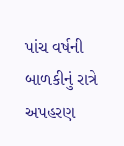પાંચ વર્ષની બાળકીનું રાત્રે અપહરણ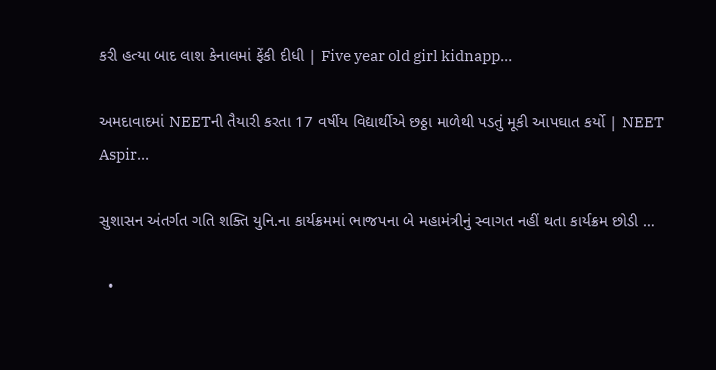કરી હત્યા બાદ લાશ કેનાલમાં ફેંકી દીધી | Five year old girl kidnapp…

અમદાવાદમાં NEETની તૈયારી કરતા 17 વર્ષીય વિદ્યાર્થીએ છઠ્ઠા માળેથી પડતું મૂકી આપઘાત કર્યો | NEET Aspir…

સુશાસન અંતર્ગત ગતિ શક્તિ યુનિ.ના કાર્યક્રમમાં ભાજપના બે મહામંત્રીનું સ્વાગત નહીં થતા કાર્યક્રમ છોડી …

  •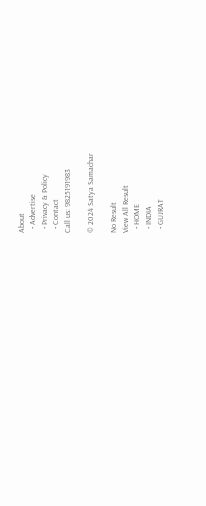About
  • Advertise
  • Privacy & Policy
  • Contact
Call us: 9825191983

© 2024 Satya Samachar

No Result
View All Result
  • HOME
  • INDIA
  • GUJRAT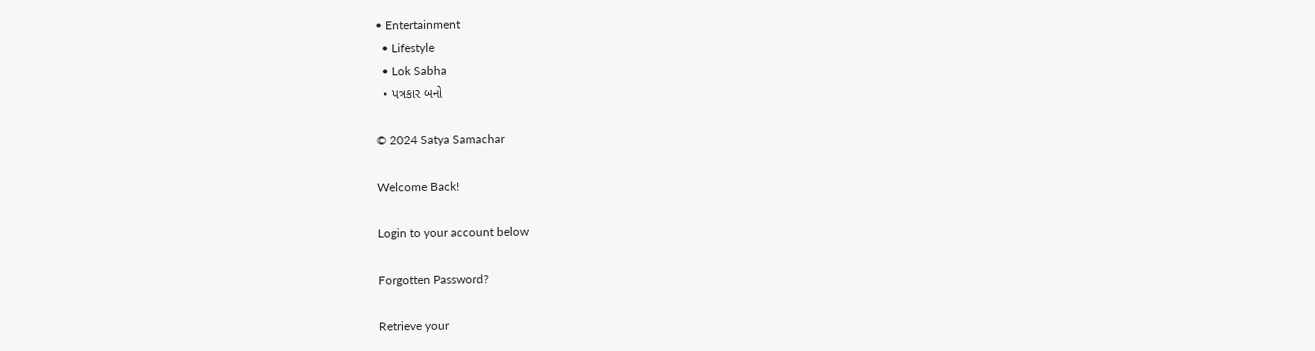• Entertainment
  • Lifestyle
  • Lok Sabha
  • પત્રકાર બનો

© 2024 Satya Samachar

Welcome Back!

Login to your account below

Forgotten Password?

Retrieve your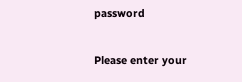password

Please enter your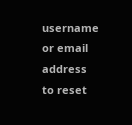username or email address to reset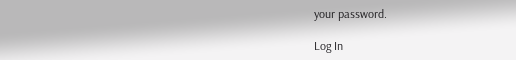your password.

Log In